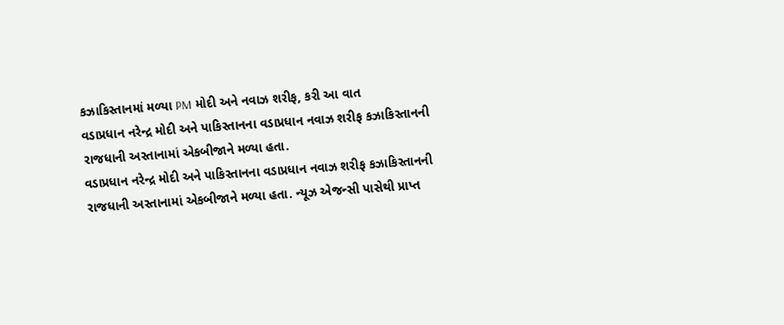કઝાકિસ્તાનમાં મળ્યા PM મોદી અને નવાઝ શરીફ, કરી આ વાત
વડાપ્રધાન નરેન્દ્ર મોદી અને પાકિસ્તાનના વડાપ્રધાન નવાઝ શરીફ કઝાકિસ્તાનની રાજધાની અસ્તાનામાં એકબીજાને મળ્યા હતા.
વડાપ્રધાન નરેન્દ્ર મોદી અને પાકિસ્તાનના વડાપ્રધાન નવાઝ શરીફ કઝાકિસ્તાનની રાજધાની અસ્તાનામાં એકબીજાને મળ્યા હતા. ન્યૂઝ એજન્સી પાસેથી પ્રાપ્ત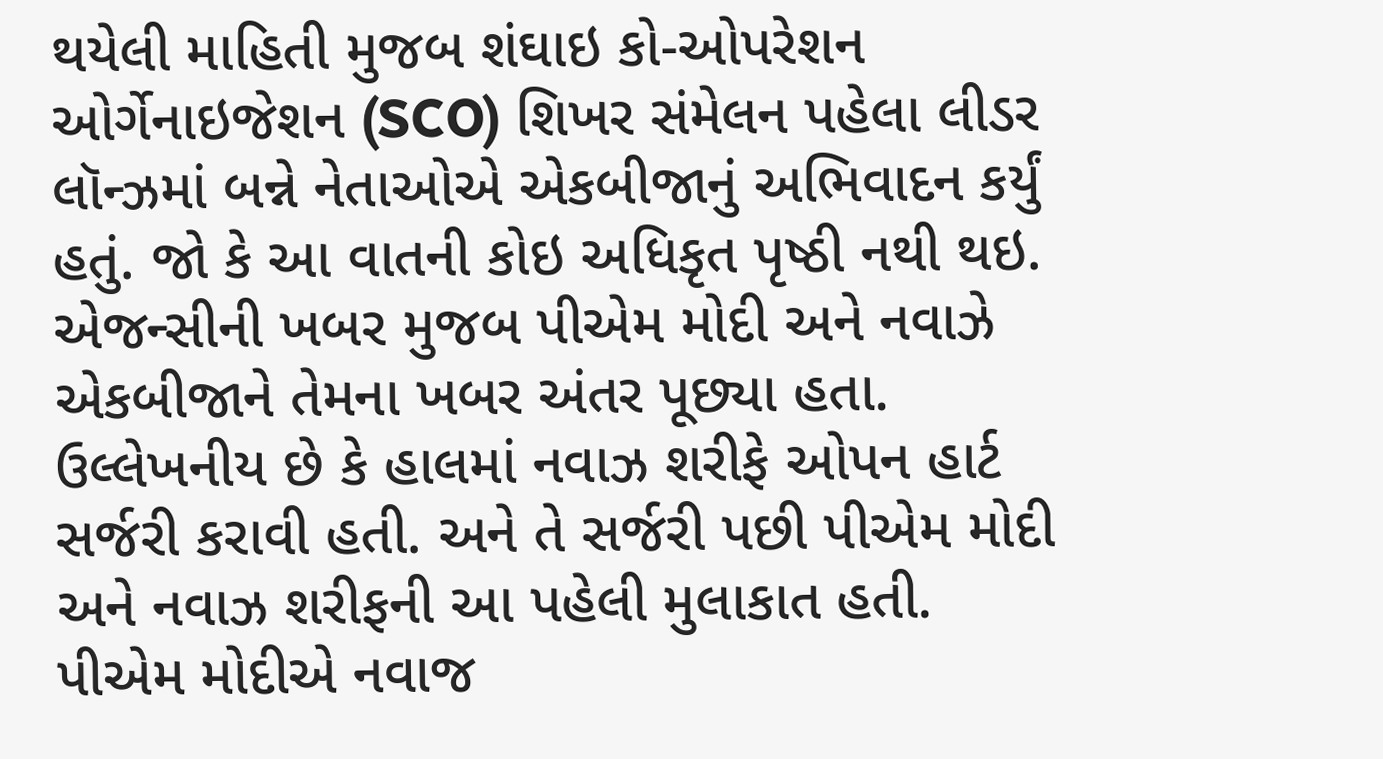થયેલી માહિતી મુજબ શંઘાઇ કો-ઓપરેશન ઓર્ગેનાઇજેશન (SCO) શિખર સંમેલન પહેલા લીડર લૉન્ઝમાં બન્ને નેતાઓએ એકબીજાનું અભિવાદન કર્યું હતું. જો કે આ વાતની કોઇ અધિકૃત પૃષ્ઠી નથી થઇ. એજન્સીની ખબર મુજબ પીએમ મોદી અને નવાઝે એકબીજાને તેમના ખબર અંતર પૂછ્યા હતા. ઉલ્લેખનીય છે કે હાલમાં નવાઝ શરીફે ઓપન હાર્ટ સર્જરી કરાવી હતી. અને તે સર્જરી પછી પીએમ મોદી અને નવાઝ શરીફની આ પહેલી મુલાકાત હતી. પીએમ મોદીએ નવાજ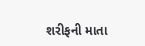શરીફની માતા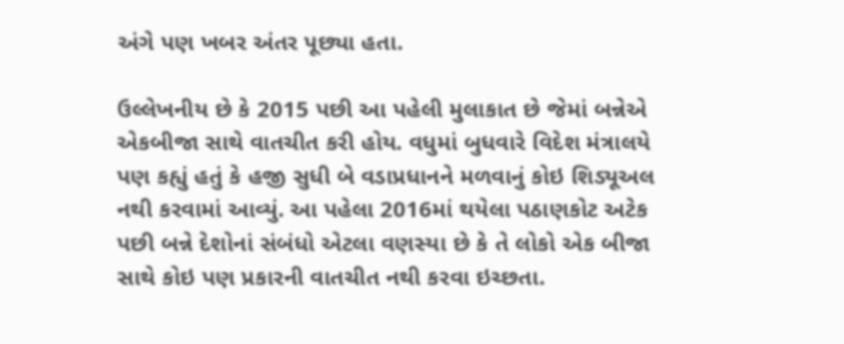અંગે પણ ખબર અંતર પૂછ્યા હતા.

ઉલ્લેખનીય છે કે 2015 પછી આ પહેલી મુલાકાત છે જેમાં બન્નેએ એકબીજા સાથે વાતચીત કરી હોય. વધુમાં બુધવારે વિદેશ મંત્રાલયે પણ કહ્યું હતું કે હજી સુધી બે વડાપ્રધાનને મળવાનું કોઇ શિડ્યૂઅલ નથી કરવામાં આવ્યું. આ પહેલા 2016માં થયેલા પઠાણકોટ અટેક પછી બન્ને દેશોનાં સંબંધો એટલા વણસ્યા છે કે તે લોકો એક બીજા સાથે કોઇ પણ પ્રકારની વાતચીત નથી કરવા ઇચ્છતા.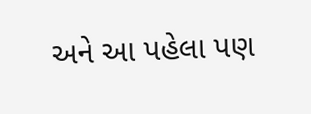અને આ પહેલા પણ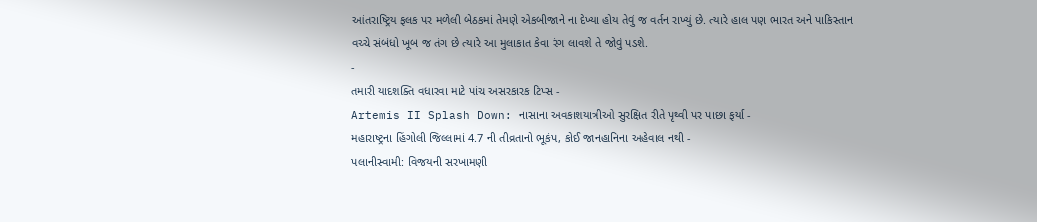આંતરાષ્ટ્રિય ફલક પર મળેલી બેઠકમાં તેમણે એકબીજાને ના દેખ્યા હોય તેવું જ વર્તન રાખ્યું છે. ત્યારે હાલ પણ ભારત અને પાકિસ્તાન વચ્ચે સંબંધો ખૂબ જ તંગ છે ત્યારે આ મુલાકાત કેવા રંગ લાવશે તે જોવું પડશે.
-
તમારી યાદશક્તિ વધારવા માટે પાંચ અસરકારક ટિપ્સ -
Artemis II Splash Down: નાસાના અવકાશયાત્રીઓ સુરક્ષિત રીતે પૃથ્વી પર પાછા ફર્યા -
મહારાષ્ટ્રના હિંગોલી જિલ્લામાં 4.7 ની તીવ્રતાનો ભૂકંપ, કોઈ જાનહાનિના અહેવાલ નથી -
પલાનીસ્વામી: વિજયની સરખામણી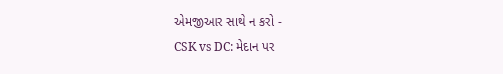એમજીઆર સાથે ન કરો -
CSK vs DC: મેદાન પર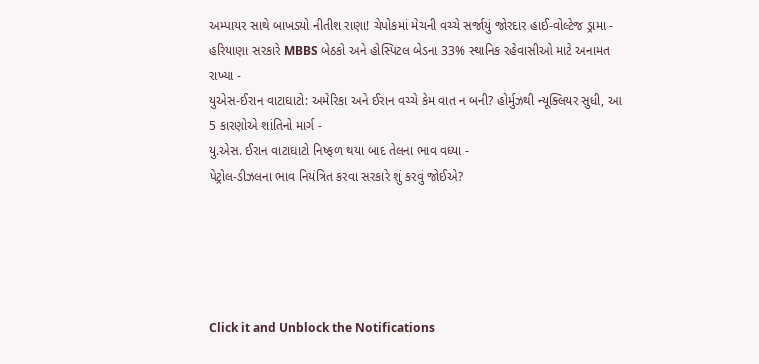અમ્પાયર સાથે બાખડ્યો નીતીશ રાણા! ચેપોકમાં મેચની વચ્ચે સર્જાયું જોરદાર હાઈ-વોલ્ટેજ ડ્રામા -
હરિયાણા સરકારે MBBS બેઠકો અને હોસ્પિટલ બેડના 33% સ્થાનિક રહેવાસીઓ માટે અનામત રાખ્યા -
યુએસ-ઈરાન વાટાઘાટો: અમેરિકા અને ઈરાન વચ્ચે કેમ વાત ન બની? હોર્મુઝથી ન્યૂક્લિયર સુધી, આ 5 કારણોએ શાંતિનો માર્ગ -
યુ.એસ. ઈરાન વાટાઘાટો નિષ્ફળ થયા બાદ તેલના ભાવ વધ્યા -
પેટ્રોલ-ડીઝલના ભાવ નિયંત્રિત કરવા સરકારે શું કરવું જોઈએ?





Click it and Unblock the Notifications